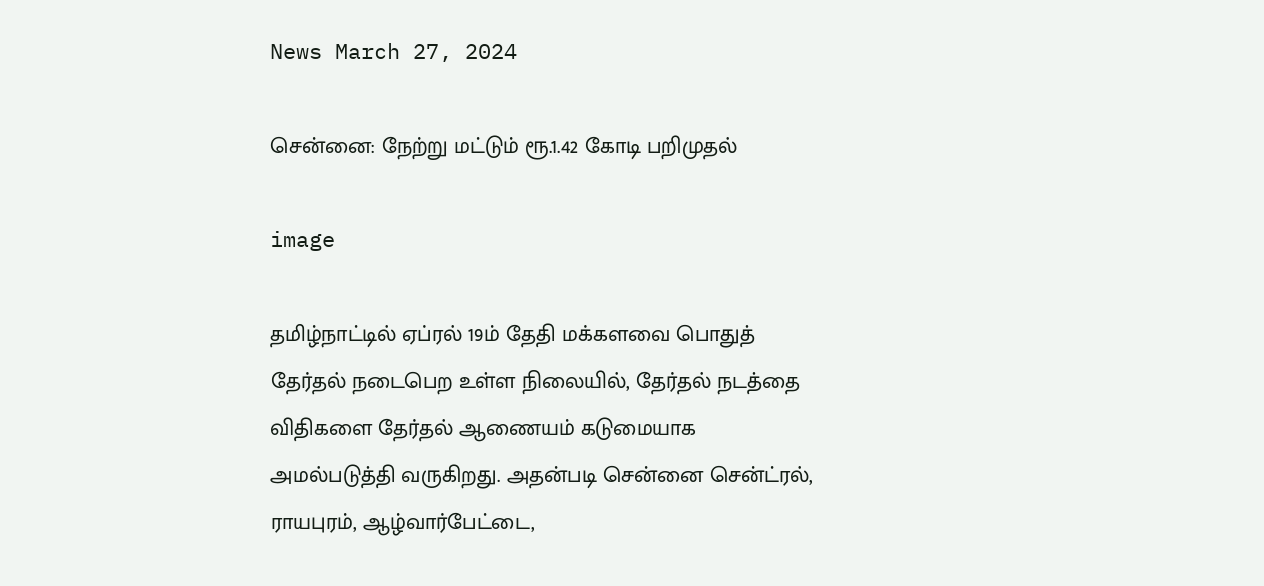News March 27, 2024

சென்னை: நேற்று மட்டும் ரூ.1.42 கோடி பறிமுதல்

image

தமிழ்நாட்டில் ஏப்ரல் 19ம் தேதி மக்களவை பொதுத் தேர்தல் நடைபெற உள்ள நிலையில், தேர்தல் நடத்தை விதிகளை தேர்தல் ஆணையம் கடுமையாக அமல்படுத்தி வருகிறது. அதன்படி சென்னை சென்ட்ரல், ராயபுரம், ஆழ்வார்பேட்டை,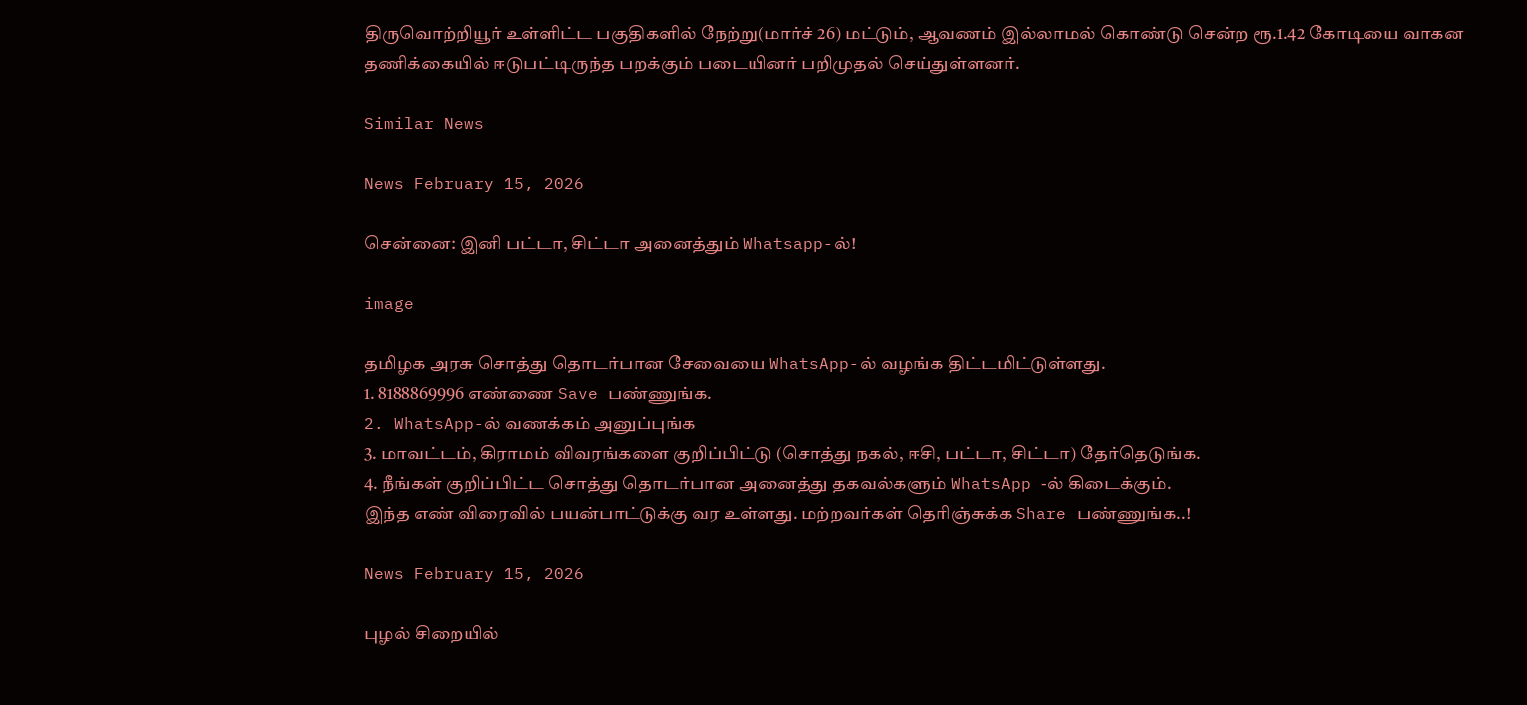திருவொற்றியூர் உள்ளிட்ட பகுதிகளில் நேற்று(மார்ச் 26) மட்டும், ஆவணம் இல்லாமல் கொண்டு சென்ற ரூ.1.42 கோடியை வாகன தணிக்கையில் ஈடுபட்டிருந்த பறக்கும் படையினர் பறிமுதல் செய்துள்ளனர்.

Similar News

News February 15, 2026

சென்னை: இனி பட்டா, சிட்டா அனைத்தும் Whatsapp-ல்!

image

தமிழக அரசு சொத்து தொடர்பான சேவையை WhatsApp-ல் வழங்க திட்டமிட்டுள்ளது.
1. 8188869996 எண்ணை Save பண்ணுங்க.
2. WhatsApp-ல் வணக்கம் அனுப்புங்க
3. மாவட்டம், கிராமம் விவரங்களை குறிப்பிட்டு (சொத்து நகல், ஈசி, பட்டா, சிட்டா) தேர்தெடுங்க.
4. நீங்கள் குறிப்பிட்ட சொத்து தொடர்பான அனைத்து தகவல்களும் WhatsApp -ல் கிடைக்கும்.
இந்த எண் விரைவில் பயன்பாட்டுக்கு வர உள்ளது. மற்றவர்கள் தெரிஞ்சுக்க Share பண்ணுங்க..!

News February 15, 2026

புழல் சிறையில்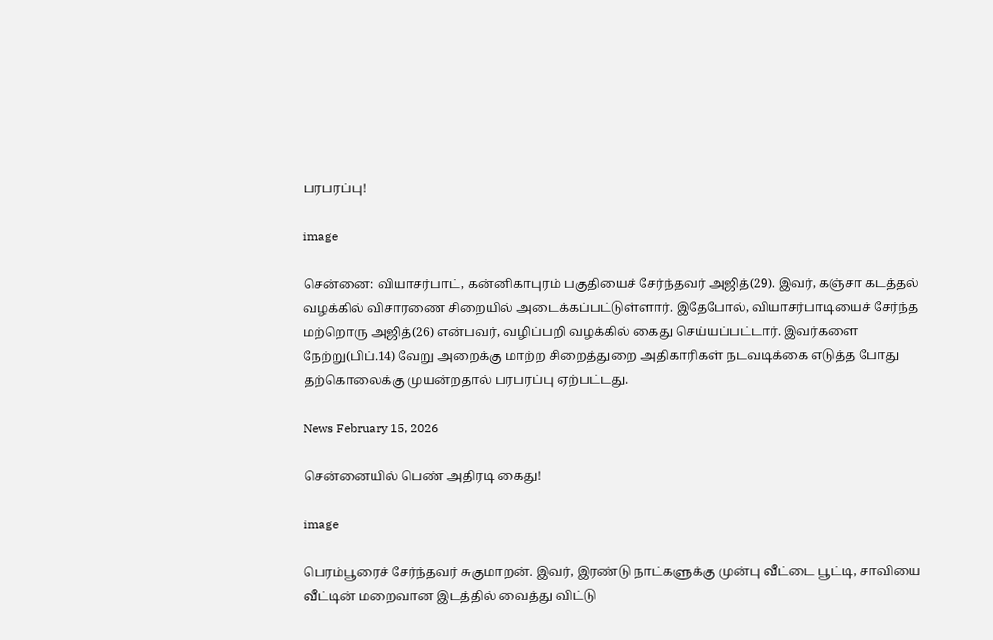பரபரப்பு!

image

சென்னை: வியாசர்பாட், கன்னிகாபுரம் பகுதியைச் சேர்ந்தவர் அஜித்(29). இவர், கஞ்சா கடத்தல் வழக்கில் விசாரணை சிறையில் அடைக்கப்பட்டுள்ளார். இதேபோல், வியாசர்பாடியைச் சேர்ந்த மற்றொரு அஜித்(26) என்பவர், வழிப்பறி வழக்கில் கைது செய்யப்பட்டார். இவர்களை நேற்று(பிப்.14) வேறு அறைக்கு மாற்ற சிறைத்துறை அதிகாரிகள் நடவடிக்கை எடுத்த போது தற்கொலைக்கு முயன்றதால் பரபரப்பு ஏற்பட்டது.

News February 15, 2026

சென்னையில் பெண் அதிரடி கைது!

image

பெரம்பூரைச் சேர்ந்தவர் சுகுமாறன். இவர், இரண்டு நாட்களுக்கு முன்பு வீட்டை பூட்டி, சாவியை வீட்டின் மறைவான இடத்தில் வைத்து விட்டு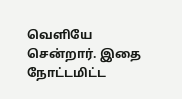வெளியே சென்றார். இதை நோட்டமிட்ட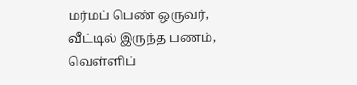மர்மப் பெண் ஒருவர், வீட்டில் இருந்த பணம், வெள்ளிப்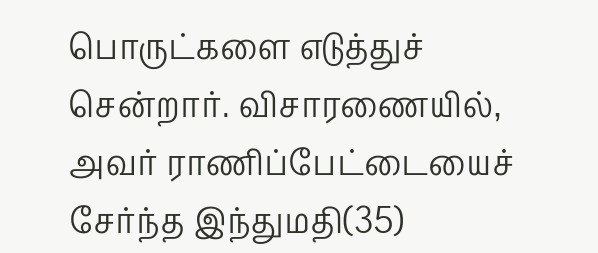பொருட்களை எடுத்துச் சென்றார். விசாரணையில், அவர் ராணிப்பேட்டையைச் சேர்ந்த இந்துமதி(35)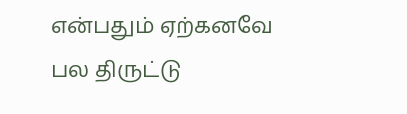என்பதும் ஏற்கனவே பல திருட்டு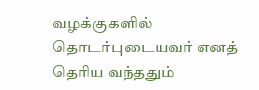வழக்குகளில் தொடர்புடையவர் எனத் தெரிய வந்ததும்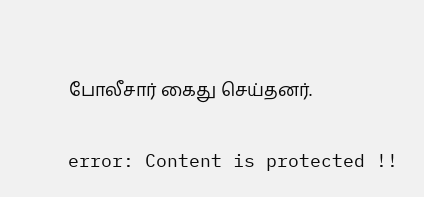போலீசார் கைது செய்தனர்.

error: Content is protected !!